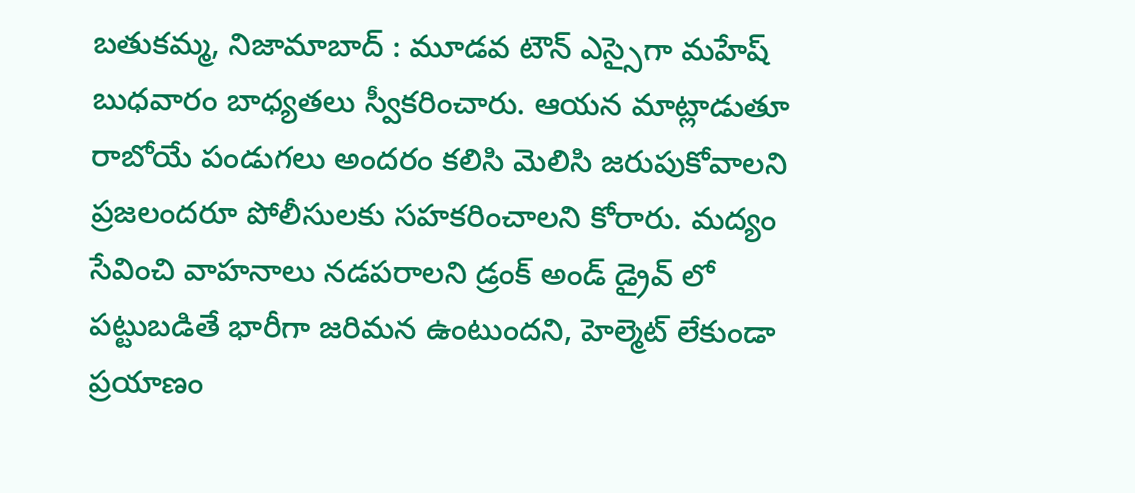బతుకమ్మ, నిజామాబాద్ : మూడవ టౌన్ ఎస్సైగా మహేష్ బుధవారం బాధ్యతలు స్వీకరించారు. ఆయన మాట్లాడుతూ రాబోయే పండుగలు అందరం కలిసి మెలిసి జరుపుకోవాలని ప్రజలందరూ పోలీసులకు సహకరించాలని కోరారు. మద్యం సేవించి వాహనాలు నడపరాలని డ్రంక్ అండ్ డ్రైవ్ లో పట్టుబడితే భారీగా జరిమన ఉంటుందని, హెల్మెట్ లేకుండా ప్రయాణం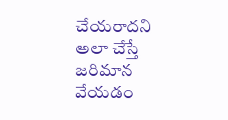చేయరాదని అలా చేస్తే జరిమాన వేయడం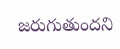జరుగుతుందని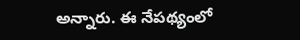అన్నారు. ఈ నేపథ్యంలో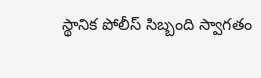స్థానిక పోలీస్ సిబ్బంది స్వాగతం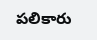పలికారు